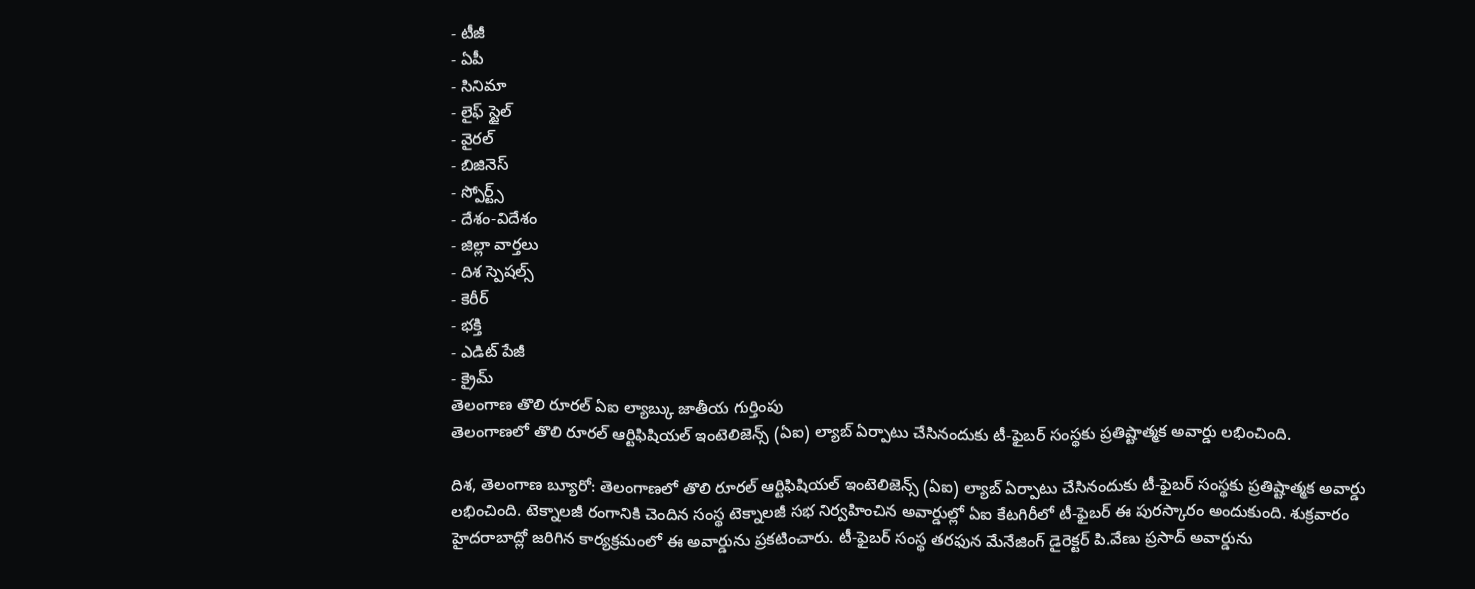- టీజీ
- ఏపీ
- సినిమా
- లైఫ్ స్టైల్
- వైరల్
- బిజినెస్
- స్పోర్ట్స్
- దేశం-విదేశం
- జిల్లా వార్తలు
- దిశ స్పెషల్స్
- కెరీర్
- భక్తి
- ఎడిట్ పేజీ
- క్రైమ్
తెలంగాణ తొలి రూరల్ ఏఐ ల్యాబ్కు జాతీయ గుర్తింపు
తెలంగాణలో తొలి రూరల్ ఆర్టిఫిషియల్ ఇంటెలిజెన్స్ (ఏఐ) ల్యాబ్ ఏర్పాటు చేసినందుకు టీ-ఫైబర్ సంస్థకు ప్రతిష్టాత్మక అవార్డు లభించింది.

దిశ, తెలంగాణ బ్యూరో: తెలంగాణలో తొలి రూరల్ ఆర్టిఫిషియల్ ఇంటెలిజెన్స్ (ఏఐ) ల్యాబ్ ఏర్పాటు చేసినందుకు టీ-ఫైబర్ సంస్థకు ప్రతిష్టాత్మక అవార్డు లభించింది. టెక్నాలజీ రంగానికి చెందిన సంస్థ టెక్నాలజీ సభ నిర్వహించిన అవార్డుల్లో ఏఐ కేటగిరీలో టీ-ఫైబర్ ఈ పురస్కారం అందుకుంది. శుక్రవారం హైదరాబాద్లో జరిగిన కార్యక్రమంలో ఈ అవార్డును ప్రకటించారు. టీ-ఫైబర్ సంస్థ తరఫున మేనేజింగ్ డైరెక్టర్ పి.వేణు ప్రసాద్ అవార్డును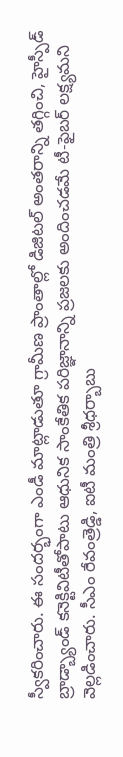స్వీకరించారు. ఈ సందర్భంగా ఎండీ మాట్లాడుతూ గ్రామీణ ప్రాంతాల్లో డిజిటల్ అంతరాన్ని తగ్గించి, హైస్పీడ్ బ్రాడ్బ్యాండ్ కనెక్టివిటీతోపాటు ఆధునిక సాంకేతిక పరిజ్ఞానాన్ని ప్రజలకు అందించడమే టీ-ఫైబర్ లక్ష్యమని వెల్లడించారు. సీఎం రేవంత్రెడ్డి, ఐటీ మంత్రి శ్రీధర్బాబు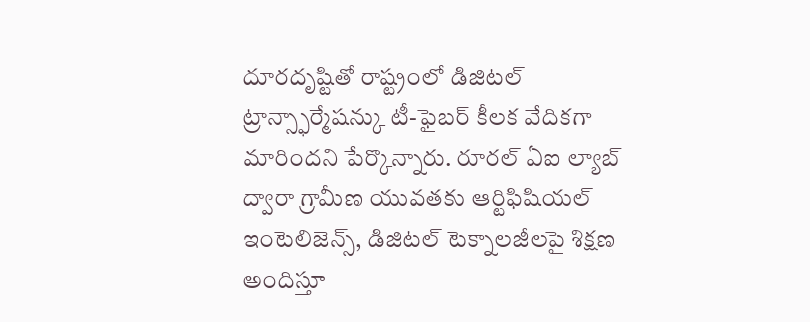దూరదృష్టితో రాష్ట్రంలో డిజిటల్ ట్రాన్స్ఫార్మేషన్కు టీ-ఫైబర్ కీలక వేదికగా మారిందని పేర్కొన్నారు. రూరల్ ఏఐ ల్యాబ్ ద్వారా గ్రామీణ యువతకు ఆర్టిఫిషియల్ ఇంటెలిజెన్స్, డిజిటల్ టెక్నాలజీలపై శిక్షణ అందిస్తూ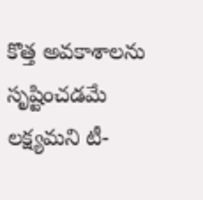కొత్త అవకాశాలను సృష్టించడమే లక్ష్యమని టీ-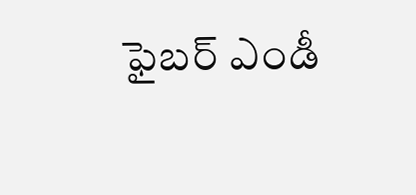ఫైబర్ ఎండీ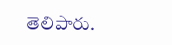తెలిపారు.